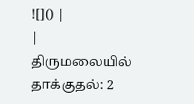![]() |
|
திருமலையில் தாக்குதல்: 2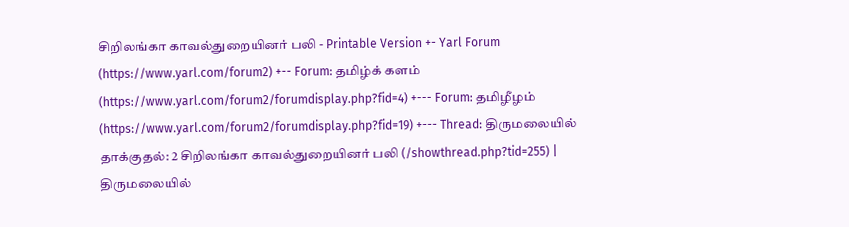சிறிலங்கா காவல்துறையினர் பலி - Printable Version +- Yarl Forum (https://www.yarl.com/forum2) +-- Forum: தமிழ்க் களம் (https://www.yarl.com/forum2/forumdisplay.php?fid=4) +--- Forum: தமிழீழம் (https://www.yarl.com/forum2/forumdisplay.php?fid=19) +--- Thread: திருமலையில் தாக்குதல்: 2 சிறிலங்கா காவல்துறையினர் பலி (/showthread.php?tid=255) |
திருமலையில்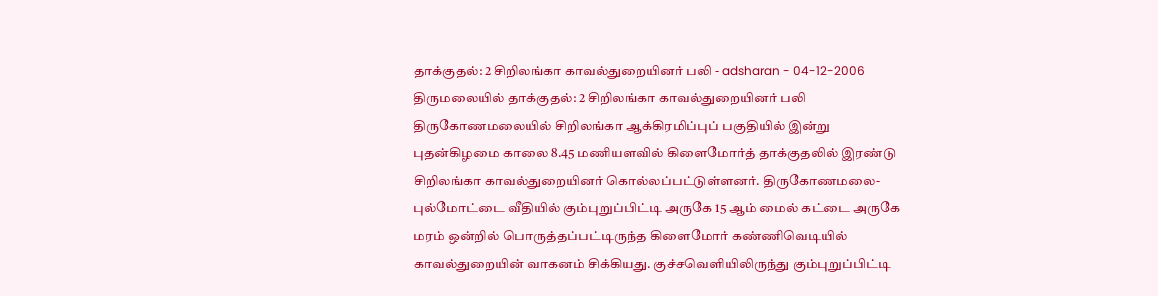தாக்குதல்: 2 சிறிலங்கா காவல்துறையினர் பலி - adsharan - 04-12-2006 திருமலையில் தாக்குதல்: 2 சிறிலங்கா காவல்துறையினர் பலி திருகோணமலையில் சிறிலங்கா ஆக்கிரமிப்புப் பகுதியில் இன்று புதன்கிழமை காலை 8.45 மணியளவில் கிளைமோர்த் தாக்குதலில் இரண்டு சிறிலங்கா காவல்துறையினர் கொல்லப்பட்டுள்ளனர். திருகோணமலை-புல்மோட்டை வீதியில் கும்புறுப்பிட்டி அருகே 15 ஆம் மைல் கட்டை அருகே மரம் ஒன்றில் பொருத்தப்பட்டிருந்த கிளைமோர் கண்ணிவெடியில் காவல்துறையின் வாகனம் சிக்கியது. குச்சவெளியிலிருந்து கும்புறுப்பிட்டி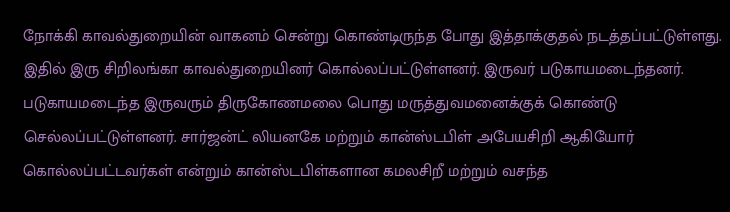நோக்கி காவல்துறையின் வாகனம் சென்று கொண்டிருந்த போது இத்தாக்குதல் நடத்தப்பட்டுள்ளது. இதில் இரு சிறிலங்கா காவல்துறையினர் கொல்லப்பட்டுள்ளனர். இருவர் படுகாயமடைந்தனர். படுகாயமடைந்த இருவரும் திருகோணமலை பொது மருத்துவமனைக்குக் கொண்டு செல்லப்பட்டுள்ளனர். சார்ஜன்ட் லியனகே மற்றும் கான்ஸ்டபிள் அபேயசிறி ஆகியோர் கொல்லப்பட்டவர்கள் என்றும் கான்ஸ்டபிள்களான கமலசிறீ மற்றும் வசந்த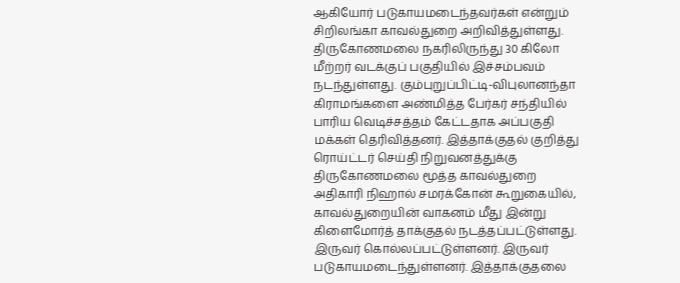ஆகியோர் படுகாயமடைந்தவர்கள் என்றும் சிறிலங்கா காவல்துறை அறிவித்துள்ளது. திருகோணமலை நகரிலிருந்து 30 கிலோ மீற்றர் வடக்குப் பகுதியில் இச்சம்பவம் நடந்துள்ளது. கும்புறுப்பிட்டி-விபுலானந்தா கிராமங்களை அண்மித்த பேர்கர் சந்தியில் பாரிய வெடிச்சத்தம் கேட்டதாக அப்பகுதி மக்கள் தெரிவித்தனர். இத்தாக்குதல் குறித்து ரொய்ட்டர் செய்தி நிறுவனத்துக்கு திருகோணமலை மூத்த காவல்துறை அதிகாரி நிஹால் சமரக்கோன் கூறுகையில், காவல்துறையின் வாகனம் மீது இன்று கிளைமோர்த் தாக்குதல் நடத்தப்பட்டுள்ளது. இருவர் கொல்லப்பட்டுள்ளனர். இருவர் படுகாயமடைந்துள்ளனர். இத்தாக்குதலை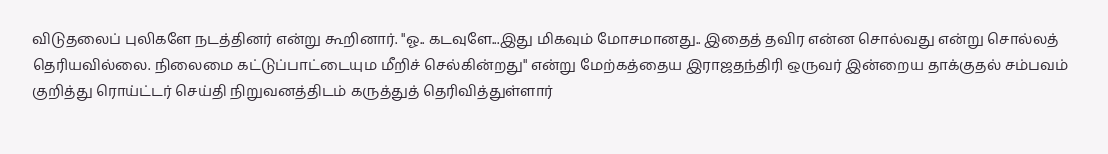விடுதலைப் புலிகளே நடத்தினர் என்று கூறினார். "ஓ.. கடவுளே...இது மிகவும் மோசமானது.. இதைத் தவிர என்ன சொல்வது என்று சொல்லத் தெரியவில்லை. நிலைமை கட்டுப்பாட்டையும மீறிச் செல்கின்றது" என்று மேற்கத்தைய இராஜதந்திரி ஒருவர் இன்றைய தாக்குதல் சம்பவம் குறித்து ரொய்ட்டர் செய்தி நிறுவனத்திடம் கருத்துத் தெரிவித்துள்ளார்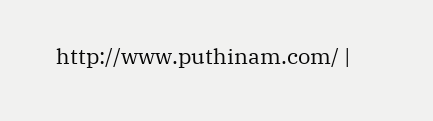http://www.puthinam.com/ |